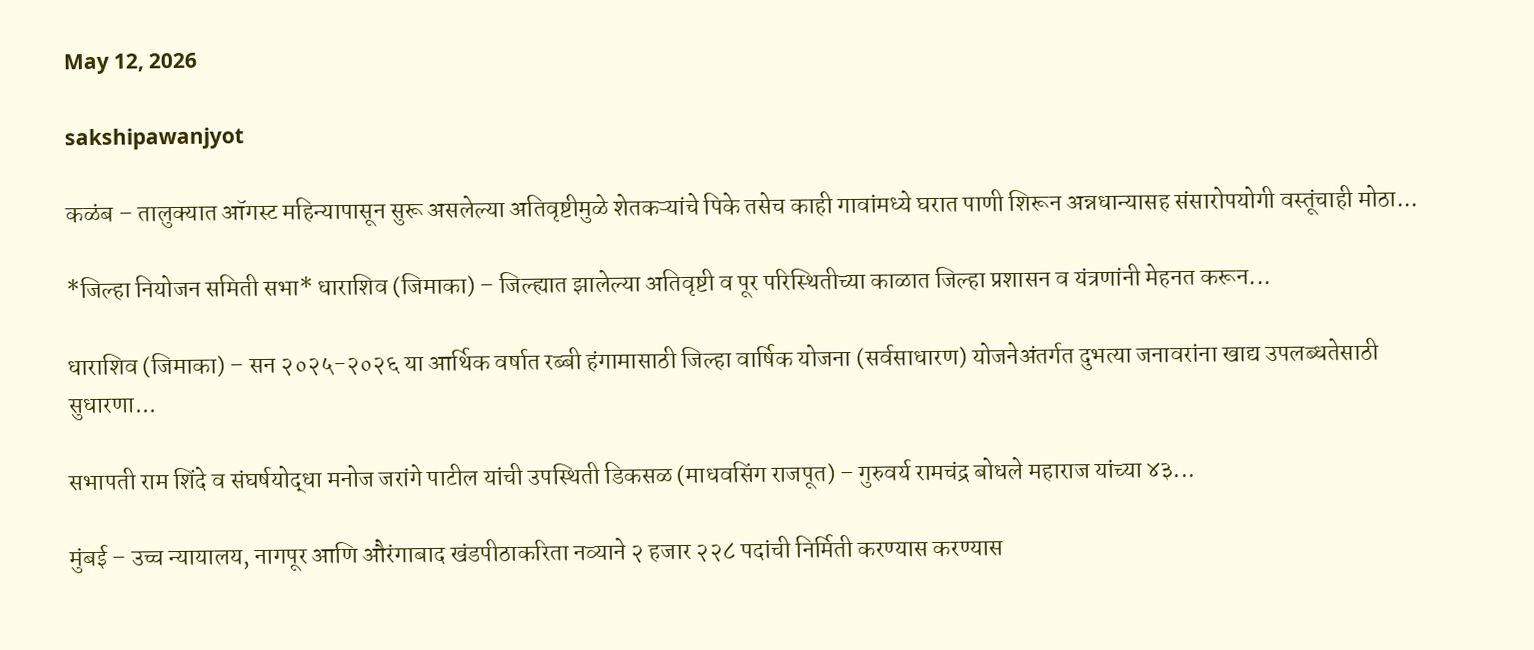May 12, 2026

sakshipawanjyot

कळंब – तालुक्यात ऑगस्ट महिन्यापासून सुरू असलेल्या अतिवृष्टीमुळे शेतकऱ्यांचे पिके तसेच काही गावांमध्ये घरात पाणी शिरून अन्नधान्यासह संसारोपयोगी वस्तूंचाही मोठा...

*जिल्हा नियोजन समिती सभा* धाराशिव (जिमाका) – जिल्ह्यात झालेल्या अतिवृष्टी व पूर परिस्थितीच्या काळात जिल्हा प्रशासन व यंत्रणांनी मेहनत करून...

धाराशिव (जिमाका) – सन २०२५-२०२६ या आर्थिक वर्षात रब्बी हंगामासाठी जिल्हा वार्षिक योजना (सर्वसाधारण) योजनेअंतर्गत दुभत्या जनावरांना खाद्य उपलब्धतेसाठी सुधारणा...

सभापती राम शिंदे व संघर्षयोद्धा मनोज जरांगे पाटील यांची उपस्थिती डिकसळ (माधवसिंग राजपूत) – गुरुवर्य रामचंद्र बोधले महाराज यांच्या ४३...

मुंबई – उच्च न्यायालय, नागपूर आणि औरंगाबाद खंडपीठाकरिता नव्याने २ हजार २२८ पदांची निर्मिती करण्यास करण्यास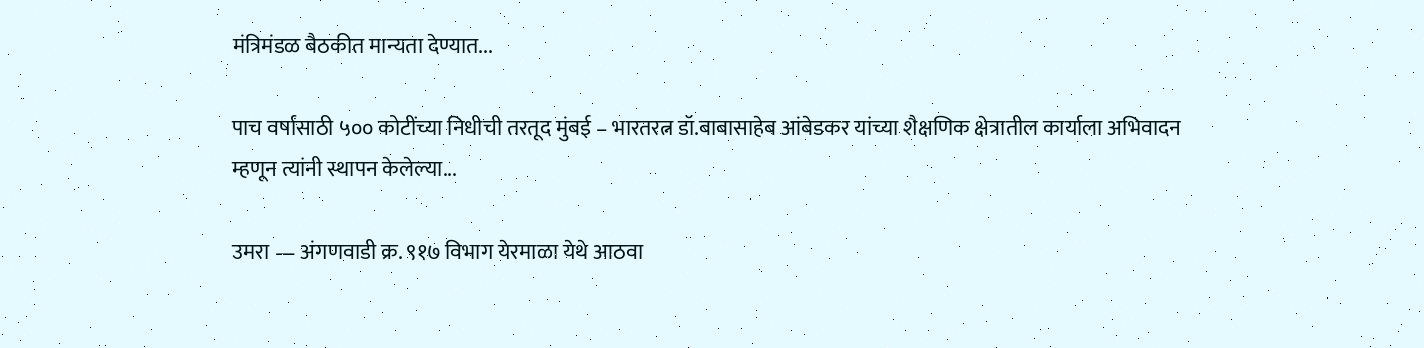मंत्रिमंडळ बैठकीत मान्यता देण्यात...

पाच वर्षांसाठी ५०० कोटींच्या निधीची तरतूद मुंबई – भारतरत्न डॉ.बाबासाहेब आंबेडकर यांच्या शैक्षणिक क्षेत्रातील कार्याला अभिवादन म्हणून त्यांनी स्थापन केलेल्या...

उमरा — अंगणवाडी क्र. ९१७ विभाग येरमाळा येथे आठवा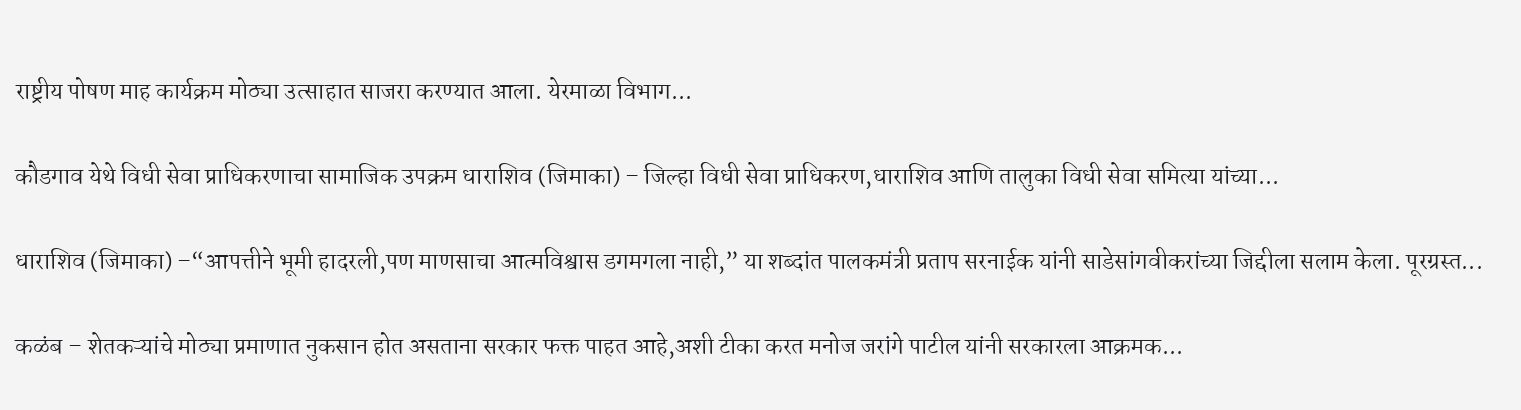राष्ट्रीय पोषण माह कार्यक्रम मोठ्या उत्साहात साजरा करण्यात आला. येरमाळा विभाग...

कौडगाव येथे विधी सेवा प्राधिकरणाचा सामाजिक उपक्रम धाराशिव (जिमाका) – जिल्हा विधी सेवा प्राधिकरण,धाराशिव आणि तालुका विधी सेवा समित्या यांच्या...

धाराशिव (जिमाका) –“आपत्तीने भूमी हादरली,पण माणसाचा आत्मविश्वास डगमगला नाही,” या शब्दांत पालकमंत्री प्रताप सरनाईक यांनी साडेसांगवीकरांच्या जिद्दीला सलाम केला. पूरग्रस्त...

कळंब – शेतकऱ्यांचे मोठ्या प्रमाणात नुकसान होत असताना सरकार फक्त पाहत आहे,अशी टीका करत मनोज जरांगे पाटील यांनी सरकारला आक्रमक...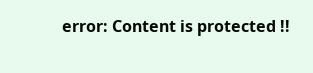error: Content is protected !!